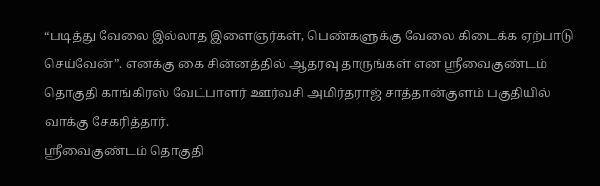“படித்து வேலை இல்லாத இளைஞர்கள், பெண்களுக்கு வேலை கிடைக்க ஏற்பாடு செய்வேன்”. எனக்கு கை சின்னத்தில் ஆதரவு தாருங்கள் என ஸ்ரீவைகுண்டம் தொகுதி காங்கிரஸ் வேட்பாளர் ஊர்வசி அமிர்தராஜ் சாத்தான்குளம் பகுதியில் வாக்கு சேகரித்தார்.
ஸ்ரீவைகுண்டம் தொகுதி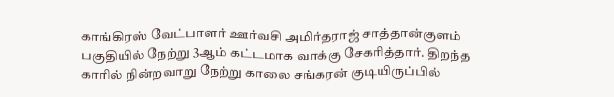காங்கிரஸ் வேட்பாளர் ஊர்வசி அமிர்தராஜ் சாத்தான்குளம் பகுதியில் நேற்று 3ஆம் கட்டமாக வாக்கு சேகரித்தார். திறந்த காரில் நின்றவாறு நேற்று காலை சங்கரன் குடியிருப்பில்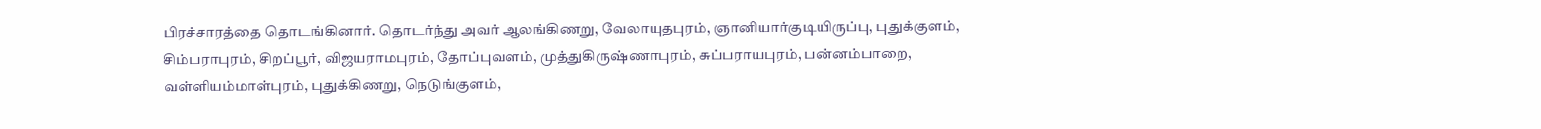பிரச்சாரத்தை தொடங்கினார். தொடர்ந்து அவர் ஆலங்கிணறு, வேலாயுதபுரம், ஞானியார்குடியிருப்பு, புதுக்குளம், சிம்பராபுரம், சிறப்பூர், விஜயராமபுரம், தோப்புவளம், முத்துகிருஷ்ணாபுரம், சுப்பராயபுரம், பன்னம்பாறை, வள்ளியம்மாள்புரம், புதுக்கிணறு, நெடுங்குளம்,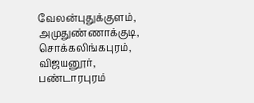வேலன்புதுக்குளம், அமுதுண்ணாக்குடி, சொக்கலிங்கபுரம், விஜயனூர், பண்டாரபுரம்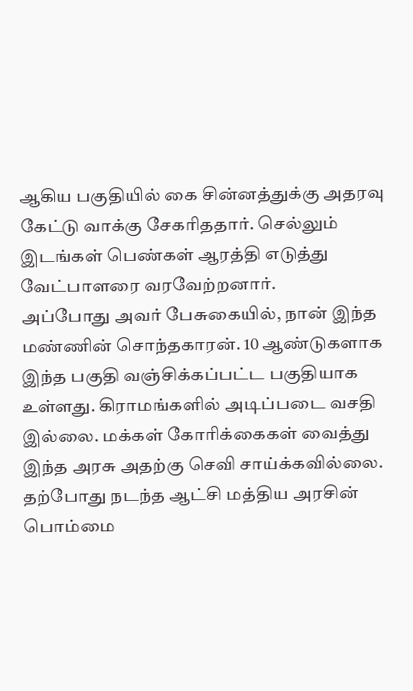ஆகிய பகுதியில் கை சின்னத்துக்கு அதரவு கேட்டு வாக்கு சேகரிததார். செல்லும் இடங்கள் பெண்கள் ஆரத்தி எடுத்து வேட்பாளரை வரவேற்றனார்.
அப்போது அவர் பேசுகையில், நான் இந்த மண்ணின் சொந்தகாரன். 10 ஆண்டுகளாக இந்த பகுதி வஞ்சிக்கப்பட்ட பகுதியாக உள்ளது. கிராமங்களில் அடிப்படை வசதி இல்லை. மக்கள் கோரிக்கைகள் வைத்து இந்த அரசு அதற்கு செவி சாய்க்கவில்லை. தற்போது நடந்த ஆட்சி மத்திய அரசின் பொம்மை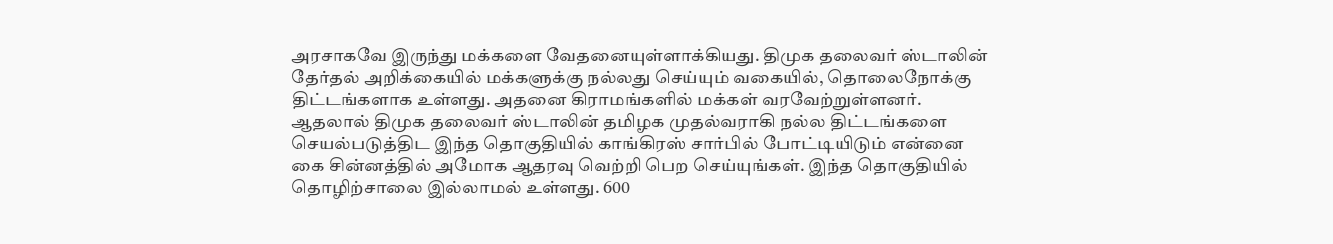அரசாகவே இருந்து மக்களை வேதனையுள்ளாக்கியது. திமுக தலைவர் ஸ்டாலின் தேர்தல் அறிக்கையில் மக்களுக்கு நல்லது செய்யும் வகையில், தொலைநோக்கு திட்டங்களாக உள்ளது. அதனை கிராமங்களில் மக்கள் வரவேற்றுள்ளனர். ஆதலால் திமுக தலைவர் ஸ்டாலின் தமிழக முதல்வராகி நல்ல திட்டங்களை செயல்படுத்திட இந்த தொகுதியில் காங்கிரஸ் சார்பில் போட்டியிடும் என்னை கை சின்னத்தில் அமோக ஆதரவு வெற்றி பெற செய்யுங்கள். இந்த தொகுதியில் தொழிற்சாலை இல்லாமல் உள்ளது. 600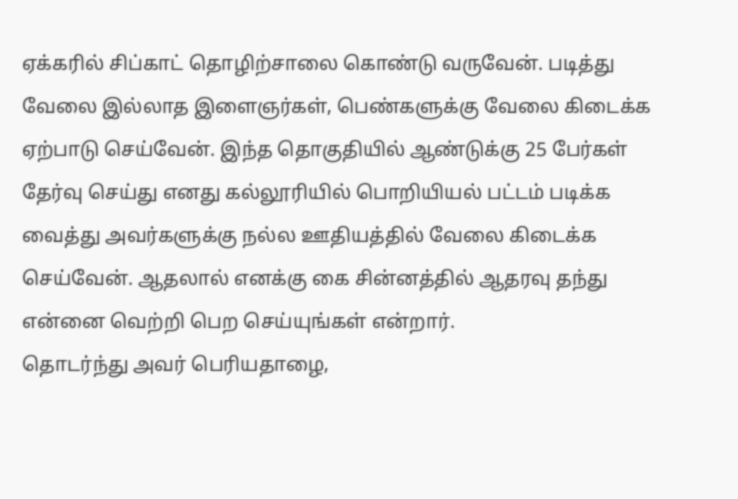ஏக்கரில் சிப்காட் தொழிற்சாலை கொண்டு வருவேன். படித்து வேலை இல்லாத இளைஞர்கள், பெண்களுக்கு வேலை கிடைக்க ஏற்பாடு செய்வேன். இந்த தொகுதியில் ஆண்டுக்கு 25 பேர்கள் தேர்வு செய்து எனது கல்லூரியில் பொறியியல் பட்டம் படிக்க வைத்து அவர்களுக்கு நல்ல ஊதியத்தில் வேலை கிடைக்க செய்வேன். ஆதலால் எனக்கு கை சின்னத்தில் ஆதரவு தந்து என்னை வெற்றி பெற செய்யுங்கள் என்றார்.
தொடர்ந்து அவர் பெரியதாழை,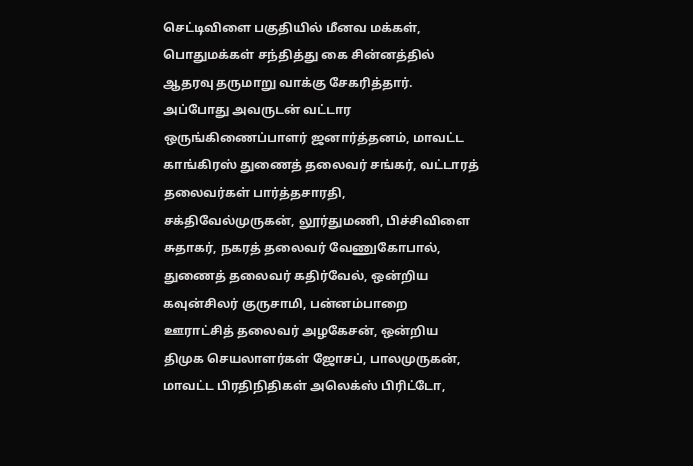செட்டிவிளை பகுதியில் மீனவ மக்கள், பொதுமக்கள் சந்தித்து கை சின்னத்தில் ஆதரவு தருமாறு வாக்கு சேகரித்தார். அப்போது அவருடன் வட்டார ஒருங்கிணைப்பாளர் ஜனார்த்தனம், மாவட்ட காங்கிரஸ் துணைத் தலைவர் சங்கர், வட்டாரத் தலைவர்கள் பார்த்தசாரதி, சக்திவேல்முருகன், லூர்துமணி, பிச்சிவிளை சுதாகர், நகரத் தலைவர் வேணுகோபால், துணைத் தலைவர் கதிர்வேல், ஒன்றிய கவுன்சிலர் குருசாமி, பன்னம்பாறை ஊராட்சித் தலைவர் அழகேசன், ஒன்றிய திமுக செயலாளர்கள் ஜோசப், பாலமுருகன், மாவட்ட பிரதிநிதிகள் அலெக்ஸ் பிரிட்டோ,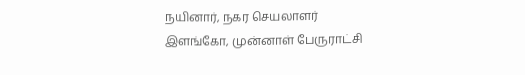நயினார், நகர செயலாளர் இளங்கோ, முன்னாள் பேருராட்சி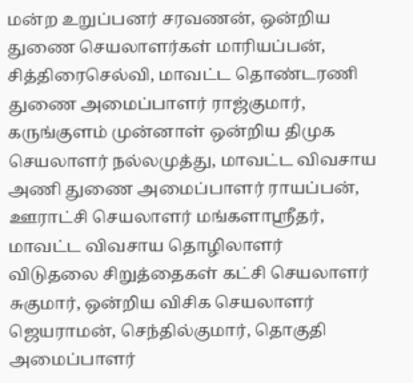மன்ற உறுப்பனர் சரவணன், ஒன்றிய துணை செயலாளர்கள் மாரியப்பன், சித்திரைசெல்வி, மாவட்ட தொண்டரணி துணை அமைப்பாளர் ராஜ்குமார், கருங்குளம் முன்னாள் ஒன்றிய திமுக செயலாளர் நல்லமுத்து, மாவட்ட விவசாய அணி துணை அமைப்பாளர் ராயப்பன், ஊராட்சி செயலாளர் மங்களாஸ்ரீதர், மாவட்ட விவசாய தொழிலாளர் விடுதலை சிறுத்தைகள் கட்சி செயலாளர் சுகுமார், ஒன்றிய விசிக செயலாளர் ஜெயராமன், செந்தில்குமார், தொகுதி அமைப்பாளர்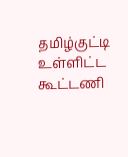தமிழ்குட்டி உள்ளிட்ட கூட்டணி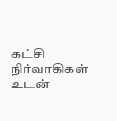கட்சி நிர்வாகிகள் உடன்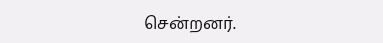சென்றனர்.